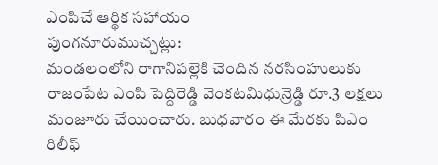ఎంపిచే ఆర్థిక సహాయం
పుంగనూరుముచ్చట్లు:
మండలంలోని రాగానిపల్లెకి చెందిన నరసింహులుకు రాజంపేట ఎంపి పెద్దిరెడ్డి వెంకటమిధున్రెడ్డి రూ.3 లక్షలు మంజూరు చేయించారు. బుధవారం ఈ మేరకు పిఎం రిలీఫ్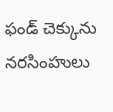ఫండ్ చెక్కును నరసింహులు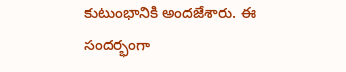కుటుంభానికి అందజేశారు. ఈ సందర్భంగా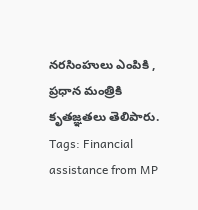నరసింహులు ఎంపికి , ప్రధాన మంత్రికి కృతజ్ఞతలు తెలిపారు.
Tags: Financial assistance from MP